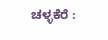ಚಳ್ಳಕೆರೆ :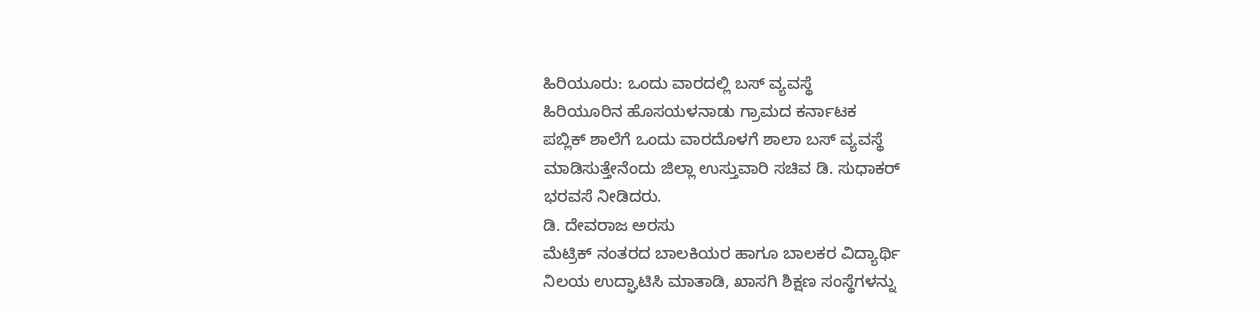ಹಿರಿಯೂರು: ಒಂದು ವಾರದಲ್ಲಿ ಬಸ್ ವ್ಯವಸ್ಥೆ
ಹಿರಿಯೂರಿನ ಹೊಸಯಳನಾಡು ಗ್ರಾಮದ ಕರ್ನಾಟಕ
ಪಬ್ಲಿಕ್ ಶಾಲೆಗೆ ಒಂದು ವಾರದೊಳಗೆ ಶಾಲಾ ಬಸ್ ವ್ಯವಸ್ಥೆ
ಮಾಡಿಸುತ್ತೇನೆಂದು ಜಿಲ್ಲಾ ಉಸ್ತುವಾರಿ ಸಚಿವ ಡಿ. ಸುಧಾಕರ್
ಭರವಸೆ ನೀಡಿದರು.
ಡಿ. ದೇವರಾಜ ಅರಸು
ಮೆಟ್ರಿಕ್ ನಂತರದ ಬಾಲಕಿಯರ ಹಾಗೂ ಬಾಲಕರ ವಿದ್ಯಾರ್ಥಿ
ನಿಲಯ ಉದ್ಘಾಟಿಸಿ ಮಾತಾಡಿ, ಖಾಸಗಿ ಶಿಕ್ಷಣ ಸಂಸ್ಥೆಗಳನ್ನು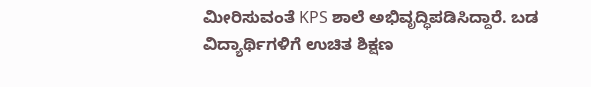ಮೀರಿಸುವಂತೆ KPS ಶಾಲೆ ಅಭಿವೃದ್ಧಿಪಡಿಸಿದ್ದಾರೆ. ಬಡ
ವಿದ್ಯಾರ್ಥಿಗಳಿಗೆ ಉಚಿತ ಶಿಕ್ಷಣ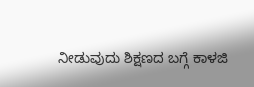ನೀಡುವುದು ಶಿಕ್ಷಣದ ಬಗ್ಗೆ ಕಾಳಜಿ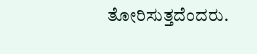ತೋರಿಸುತ್ತದೆಂದರು.